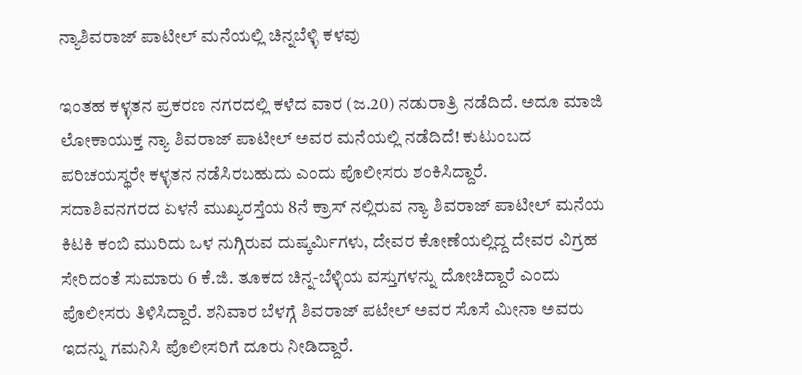ನ್ಯಾಶಿವರಾಜ್ ಪಾಟೀಲ್ ಮನೆಯಲ್ಲಿ ಚಿನ್ನಬೆಳ್ಳಿ ಕಳವು

ಇಂತಹ ಕಳ್ಳತನ ಪ್ರಕರಣ ನಗರದಲ್ಲಿ ಕಳೆದ ವಾರ (ಜ.20) ನಡುರಾತ್ರಿ ನಡೆದಿದೆ. ಅದೂ ಮಾಜಿ ಲೋಕಾಯುಕ್ತ ನ್ಯಾ ಶಿವರಾಜ್ ಪಾಟೀಲ್ ಅವರ ಮನೆಯಲ್ಲಿ ನಡೆದಿದೆ! ಕುಟುಂಬದ ಪರಿಚಯಸ್ಥರೇ ಕಳ್ಳತನ ನಡೆಸಿರಬಹುದು ಎಂದು ಪೊಲೀಸರು ಶಂಕಿಸಿದ್ದಾರೆ.
ಸದಾಶಿವನಗರದ ಏಳನೆ ಮುಖ್ಯರಸ್ತೆಯ 8ನೆ ಕ್ರಾಸ್ ನಲ್ಲಿರುವ ನ್ಯಾ ಶಿವರಾಜ್ ಪಾಟೀಲ್ ಮನೆಯ ಕಿಟಕಿ ಕಂಬಿ ಮುರಿದು ಒಳ ನುಗ್ಗಿರುವ ದುಷ್ಕರ್ಮಿಗಳು, ದೇವರ ಕೋಣೆಯಲ್ಲಿದ್ದ ದೇವರ ವಿಗ್ರಹ ಸೇರಿದಂತೆ ಸುಮಾರು 6 ಕೆ.ಜಿ. ತೂಕದ ಚಿನ್ನ-ಬೆಳ್ಳಿಯ ವಸ್ತುಗಳನ್ನು ದೋಚಿದ್ದಾರೆ ಎಂದು ಪೊಲೀಸರು ತಿಳಿಸಿದ್ದಾರೆ. ಶನಿವಾರ ಬೆಳಗ್ಗೆ ಶಿವರಾಜ್ ಪಟೇಲ್ ಅವರ ಸೊಸೆ ಮೀನಾ ಅವರು ಇದನ್ನು ಗಮನಿಸಿ ಪೊಲೀಸರಿಗೆ ದೂರು ನೀಡಿದ್ದಾರೆ.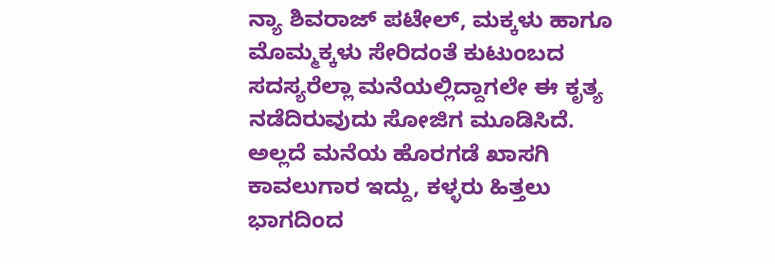ನ್ಯಾ ಶಿವರಾಜ್ ಪಟೇಲ್, ಮಕ್ಕಳು ಹಾಗೂ ಮೊಮ್ಮಕ್ಕಳು ಸೇರಿದಂತೆ ಕುಟುಂಬದ ಸದಸ್ಯರೆಲ್ಲಾ ಮನೆಯಲ್ಲಿದ್ದಾಗಲೇ ಈ ಕೃತ್ಯ ನಡೆದಿರುವುದು ಸೋಜಿಗ ಮೂಡಿಸಿದೆ. ಅಲ್ಲದೆ ಮನೆಯ ಹೊರಗಡೆ ಖಾಸಗಿ ಕಾವಲುಗಾರ ಇದ್ದು, ಕಳ್ಳರು ಹಿತ್ತಲು ಭಾಗದಿಂದ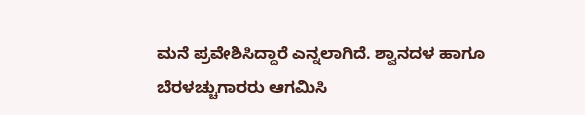ಮನೆ ಪ್ರವೇಶಿಸಿದ್ದಾರೆ ಎನ್ನಲಾಗಿದೆ. ಶ್ವಾನದಳ ಹಾಗೂ ಬೆರಳಚ್ಚುಗಾರರು ಆಗಮಿಸಿ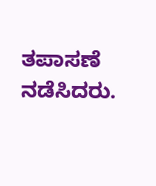ತಪಾಸಣೆ ನಡೆಸಿದರು.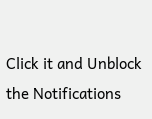Click it and Unblock the Notifications